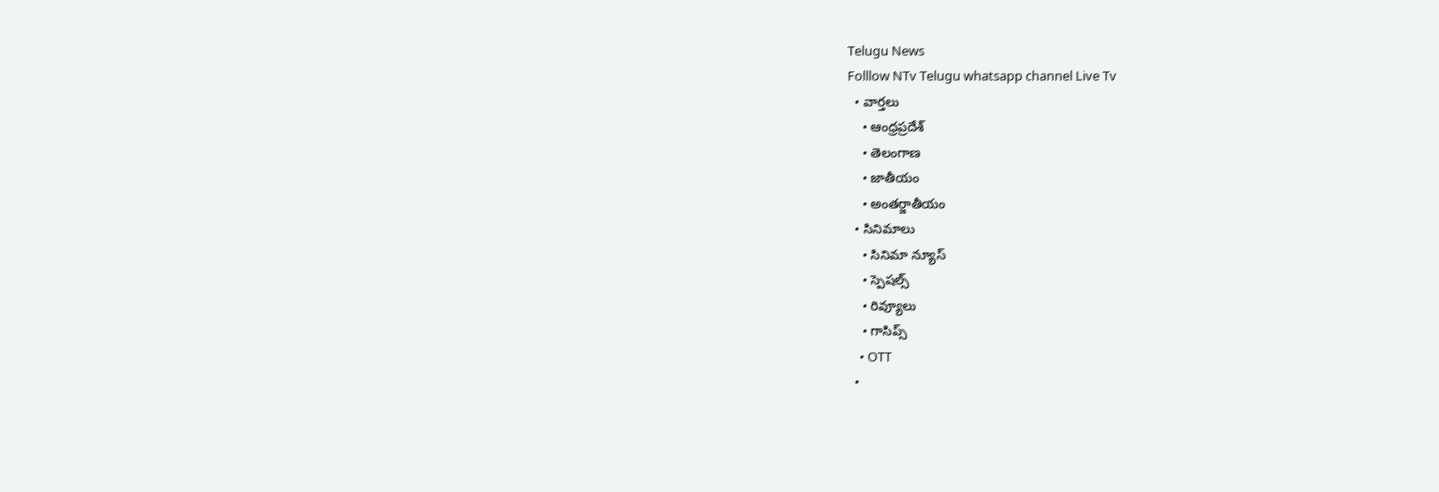Telugu News
Folllow NTv Telugu whatsapp channel Live Tv
  • వార్తలు
    • ఆంధ్రప్రదేశ్
    • తెలంగాణ
    • జాతీయం
    • అంతర్జాతీయం
  • సినిమాలు
    • సినిమా న్యూస్
    • స్పెషల్స్
    • రివ్యూలు
    • గాసిప్స్
    • OTT
  •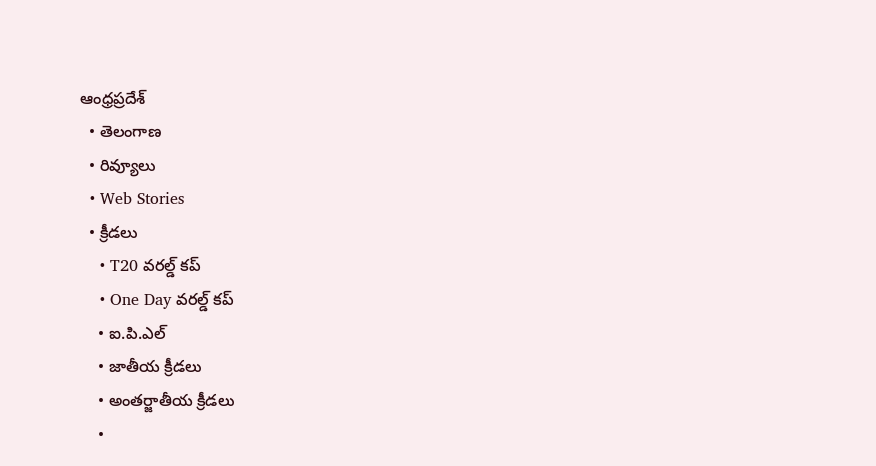ఆంధ్రప్రదేశ్
  • తెలంగాణ
  • రివ్యూలు
  • Web Stories
  • క్రీడలు
    • T20 వరల్డ్ కప్
    • One Day వరల్డ్ కప్
    • ఐ.పి.ఎల్
    • జాతీయ క్రీడలు
    • అంతర్జాతీయ క్రీడలు
    •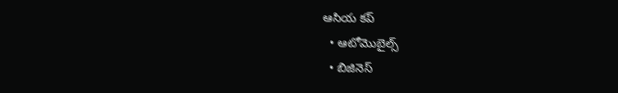ఆసియ కప్
  • ఆటోమొబైల్స్
  • బిజినెస్‌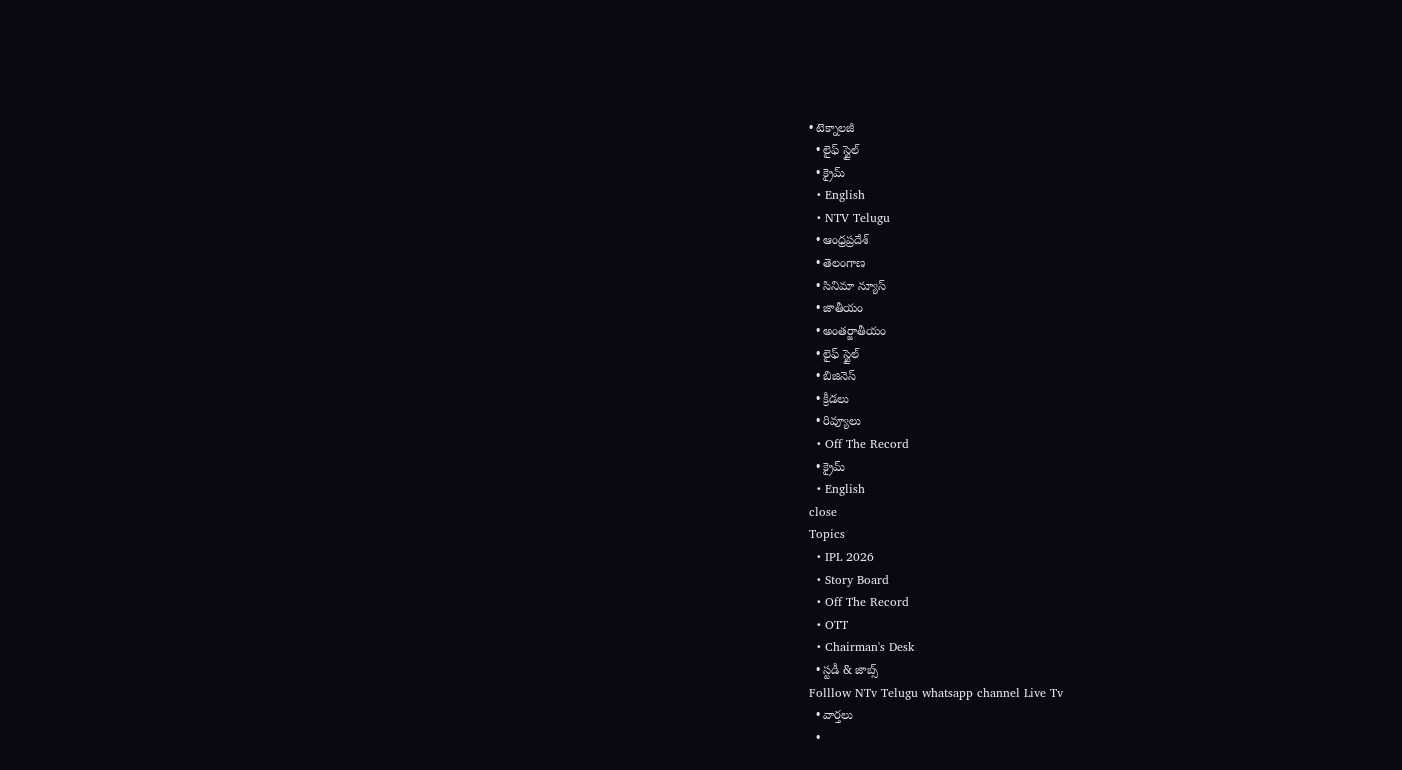• టెక్నాలజీ
  • లైఫ్ స్టైల్
  • క్రైమ్
  • English
  • NTV Telugu
  • ఆంధ్రప్రదేశ్
  • తెలంగాణ
  • సినిమా న్యూస్
  • జాతీయం
  • అంతర్జాతీయం
  • లైఫ్ స్టైల్
  • బిజినెస్‌
  • క్రీడలు
  • రివ్యూలు
  • Off The Record
  • క్రైమ్
  • English
close
Topics
  • IPL 2026
  • Story Board
  • Off The Record
  • OTT
  • Chairman's Desk
  • స్టడీ & జాబ్స్
Folllow NTv Telugu whatsapp channel Live Tv
  • వార్తలు
  •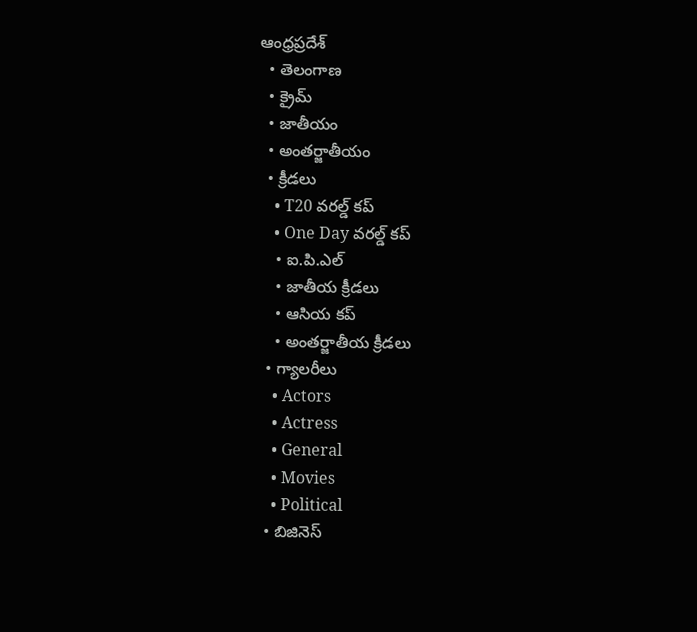ఆంధ్రప్రదేశ్
  • తెలంగాణ
  • క్రైమ్
  • జాతీయం
  • అంతర్జాతీయం
  • క్రీడలు
    • T20 వరల్డ్ కప్
    • One Day వరల్డ్ కప్
    • ఐ.పి.ఎల్
    • జాతీయ క్రీడలు
    • ఆసియ కప్
    • అంతర్జాతీయ క్రీడలు
  • గ్యాలరీలు
    • Actors
    • Actress
    • General
    • Movies
    • Political
  • బిజినెస్‌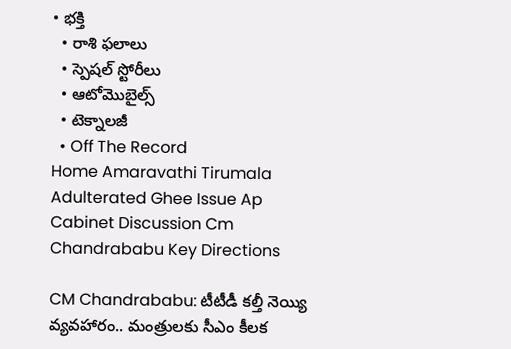• భక్తి
  • రాశి ఫలాలు
  • స్పెషల్‌ స్టోరీలు
  • ఆటోమొబైల్స్
  • టెక్నాలజీ
  • Off The Record
Home Amaravathi Tirumala Adulterated Ghee Issue Ap Cabinet Discussion Cm Chandrababu Key Directions

CM Chandrababu: టీటీడీ కల్తీ నెయ్యి వ్యవహారం.. మంత్రులకు సీఎం కీలక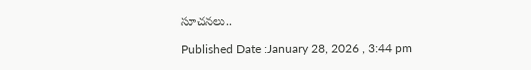సూచనలు..

Published Date :January 28, 2026 , 3:44 pm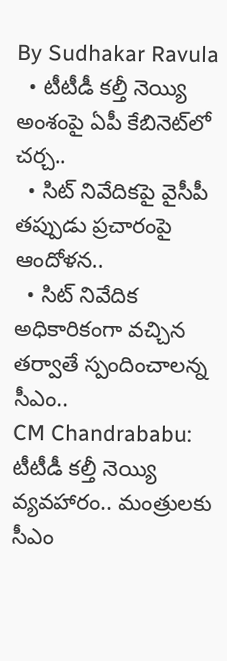By Sudhakar Ravula
  • టీటీడీ కల్తీ నెయ్యి అంశంపై ఏపీ కేబినెట్‌లో చర్చ..
  • సిట్ నివేదికపై వైసీపీ తప్పుడు ప్రచారంపై ఆందోళన..
  • సిట్ నివేదిక అధికారికంగా వచ్చిన తర్వాతే స్పందించాలన్న సీఎం..
CM Chandrababu: టీటీడీ కల్తీ నెయ్యి వ్యవహారం.. మంత్రులకు సీఎం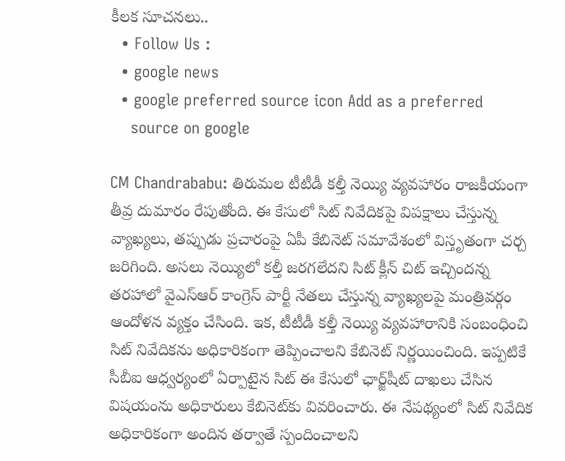కీలక సూచనలు..
  • Follow Us :
  • google news
  • google preferred source icon Add as a preferred
    source on google

CM Chandrababu: తిరుమల టీటీడీ కల్తీ నెయ్యి వ్యవహారం రాజకీయంగా తీవ్ర దుమారం రేపుతోంది. ఈ కేసులో సిట్ నివేదికపై విపక్షాలు చేస్తున్న వ్యాఖ్యలు, తప్పుడు ప్రచారంపై ఏపీ కేబినెట్ సమావేశంలో విస్తృతంగా చర్చ జరిగింది. అసలు నెయ్యిలో కల్తీ జరగలేదని సిట్ క్లీన్‌ చిట్ ఇచ్చిందన్న తరహాలో వైఎస్‌ఆర్‌ కాంగ్రెస్ పార్టీ నేతలు చేస్తున్న వ్యాఖ్యలపై మంత్రివర్గం ఆందోళన వ్యక్తం చేసింది. ఇక, టీటీడీ కల్తీ నెయ్యి వ్యవహారానికి సంబంధించి సిట్ నివేదికను అధికారికంగా తెప్పించాలని కేబినెట్ నిర్ణయించింది. ఇప్పటికే సీబీఐ ఆధ్వర్యంలో ఏర్పాటైన సిట్ ఈ కేసులో ఛార్జ్‌షీట్ దాఖలు చేసిన విషయంను అధికారులు కేబినెట్‌కు వివరించారు. ఈ నేపథ్యంలో సిట్ నివేదిక అధికారికంగా అందిన తర్వాతే స్పందించాలని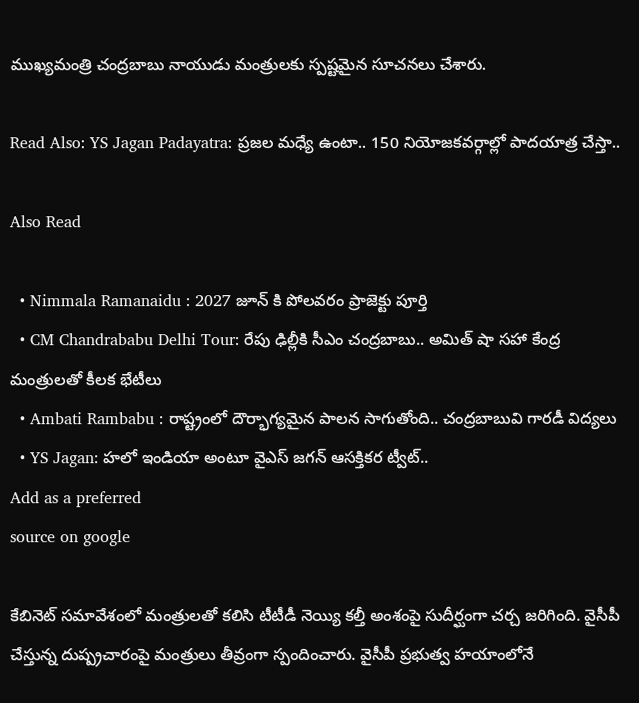ముఖ్యమంత్రి చంద్రబాబు నాయుడు మంత్రులకు స్పష్టమైన సూచనలు చేశారు.

Read Also: YS Jagan Padayatra: ప్రజల మధ్యే ఉంటా.. 150 నియోజకవర్గాల్లో పాదయాత్ర చేస్తా..

Also Read

  • Nimmala Ramanaidu : 2027 జూన్ కి పోలవరం ప్రాజెక్టు పూర్తి
  • CM Chandrababu Delhi Tour: రేపు ఢిల్లీకి సీఎం చంద్రబాబు.. అమిత్‌ షా సహా కేంద్ర మంత్రులతో కీలక భేటీలు
  • Ambati Rambabu : రాష్ట్రంలో దౌర్భాగ్యమైన పాలన సాగుతోంది.. చంద్రబాబువి గారడీ విద్యలు
  • YS Jagan: హలో ఇండియా అంటూ వైఎస్ జగన్ ఆసక్తికర ట్వీట్‌..
Add as a preferred
source on google

కేబినెట్ సమావేశంలో మంత్రులతో కలిసి టీటీడీ నెయ్యి కల్తీ అంశంపై సుదీర్ఘంగా చర్చ జరిగింది. వైసీపీ చేస్తున్న దుష్ప్రచారంపై మంత్రులు తీవ్రంగా స్పందించారు. వైసీపీ ప్రభుత్వ హయాంలోనే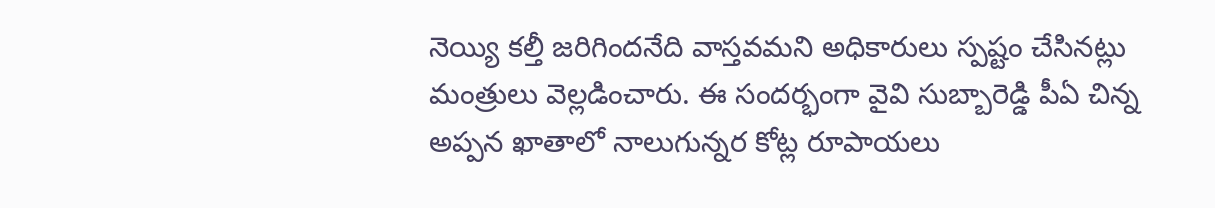నెయ్యి కల్తీ జరిగిందనేది వాస్తవమని అధికారులు స్పష్టం చేసినట్లు మంత్రులు వెల్లడించారు. ఈ సందర్భంగా వైవి సుబ్బారెడ్డి పీఏ చిన్న అప్పన ఖాతాలో నాలుగున్నర కోట్ల రూపాయలు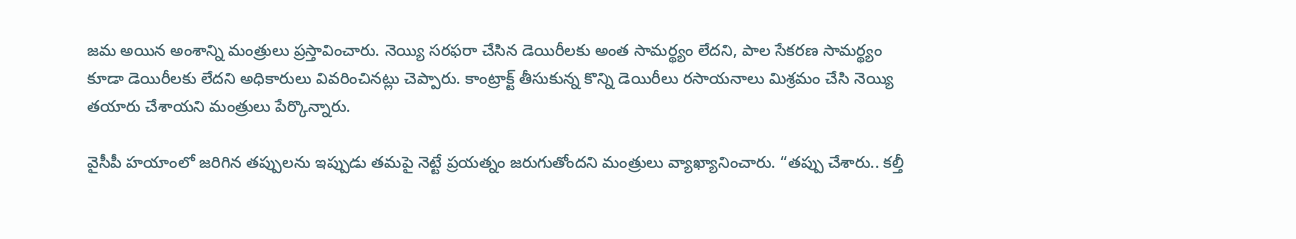జమ అయిన అంశాన్ని మంత్రులు ప్రస్తావించారు. నెయ్యి సరఫరా చేసిన డెయిరీలకు అంత సామర్థ్యం లేదని, పాల సేకరణ సామర్థ్యం కూడా డెయిరీలకు లేదని అధికారులు వివరించినట్లు చెప్పారు. కాంట్రాక్ట్ తీసుకున్న కొన్ని డెయిరీలు రసాయనాలు మిశ్రమం చేసి నెయ్యి తయారు చేశాయని మంత్రులు పేర్కొన్నారు.

వైసీపీ హయాంలో జరిగిన తప్పులను ఇప్పుడు తమపై నెట్టే ప్రయత్నం జరుగుతోందని మంత్రులు వ్యాఖ్యానించారు. “తప్పు చేశారు.. కల్తీ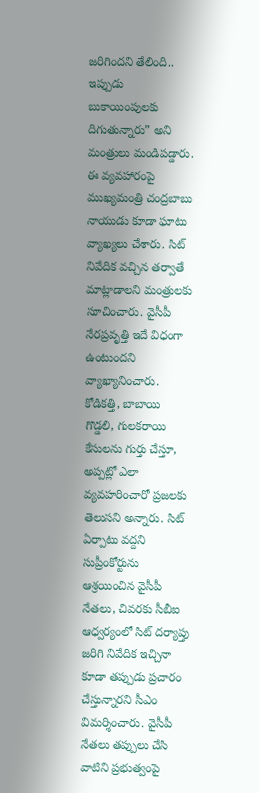జరిగిందని తేలింది.. ఇప్పుడు బుకాయింపులకు దిగుతున్నారు” అని మంత్రులు మండిపడ్డారు. ఈ వ్యవహారంపై ముఖ్యమంత్రి చంద్రబాబు నాయుడు కూడా ఘాటు వ్యాఖ్యలు చేశారు. సిట్ నివేదిక వచ్చిన తర్వాతే మాట్లాడాలని మంత్రులకు సూచించారు. వైసీపీ నేరప్రవృత్తి ఇదే విధంగా ఉంటుందని వ్యాఖ్యానించారు. కోడికత్తి, బాబాయి గొడ్డలి, గులకరాయి కేసులను గుర్తు చేస్తూ, అప్పట్లో ఎలా వ్యవహరించారో ప్రజలకు తెలుసని అన్నారు. సిట్ ఏర్పాటు వద్దని సుప్రీంకోర్టును ఆశ్రయించిన వైసీపీ నేతలు, చివరకు సీబీఐ ఆధ్వర్యంలో సిట్ దర్యాప్తు జరిగి నివేదిక ఇచ్చినా కూడా తప్పుడు ప్రచారం చేస్తున్నారని సీఎం విమర్శించారు. వైసీపీ నేతలు తప్పులు చేసి వాటిని ప్రభుత్వంపై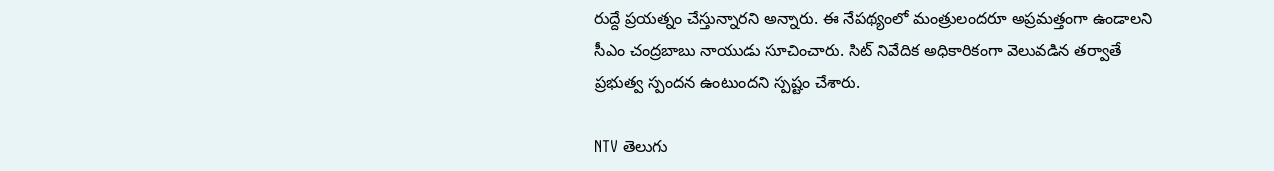రుద్దే ప్రయత్నం చేస్తున్నారని అన్నారు. ఈ నేపథ్యంలో మంత్రులందరూ అప్రమత్తంగా ఉండాలని సీఎం చంద్రబాబు నాయుడు సూచించారు. సిట్ నివేదిక అధికారికంగా వెలువడిన తర్వాతే ప్రభుత్వ స్పందన ఉంటుందని స్పష్టం చేశారు.

NTV తెలుగు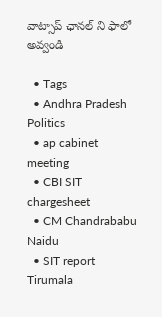వాట్సాప్ ఛానల్ ని ఫాలో అవ్వండి

  • Tags
  • Andhra Pradesh Politics
  • ap cabinet meeting
  • CBI SIT chargesheet
  • CM Chandrababu Naidu
  • SIT report Tirumala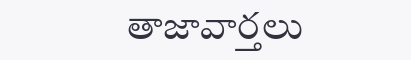తాజావార్తలు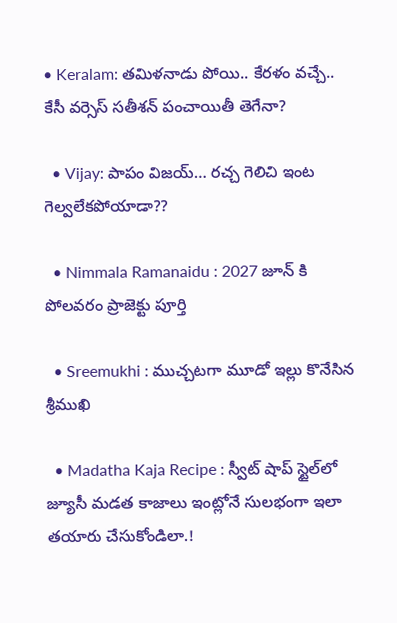• Keralam: తమిళనాడు పోయి.. కేరళం వచ్చే.. కేసీ వర్సెస్ సతీశన్ పంచాయితీ తెగేనా?

  • Vijay: పాపం విజయ్… రచ్చ గెలిచి ఇంట గెల్వలేకపోయాడా??

  • Nimmala Ramanaidu : 2027 జూన్ కి పోలవరం ప్రాజెక్టు పూర్తి

  • Sreemukhi : ముచ్చటగా మూడో ఇల్లు కొనేసిన శ్రీముఖి

  • Madatha Kaja Recipe : స్వీట్ షాప్ స్టైల్‌లో జ్యూసీ మడత కాజాలు ఇంట్లోనే సులభంగా ఇలా తయారు చేసుకోండిలా.!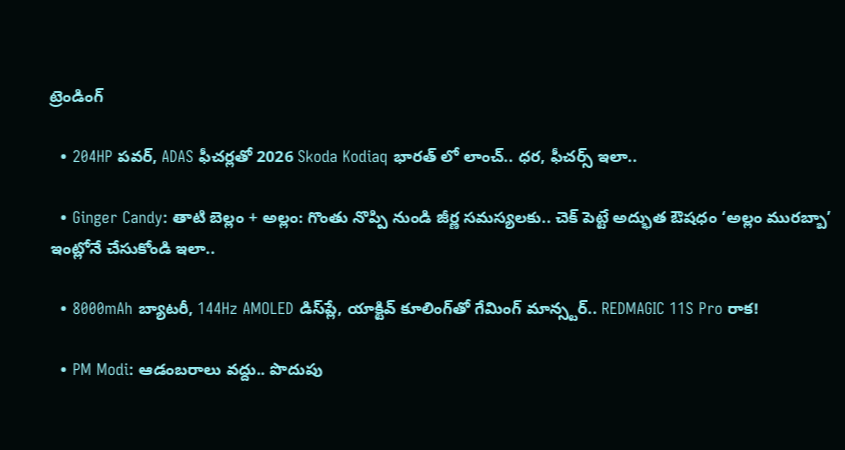ట్రెండింగ్‌

  • 204HP పవర్, ADAS ఫీచర్లతో 2026 Skoda Kodiaq భారత్ లో లాంచ్.. ధర, ఫీచర్స్ ఇలా..

  • Ginger Candy: తాటి బెల్లం + అల్లం: గొంతు నొప్పి నుండి జీర్ణ సమస్యలకు.. చెక్ పెట్టే అద్భుత ఔషధం ‘అల్లం మురబ్బా’ ఇంట్లోనే చేసుకోండి ఇలా..

  • 8000mAh బ్యాటరీ, 144Hz AMOLED డిస్‌ప్లే, యాక్టివ్ కూలింగ్‌తో గేమింగ్ మాన్స్టర్.. REDMAGIC 11S Pro రాక!

  • PM Modi: ఆడంబరాలు వద్దు.. పొదుపు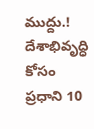ముద్దు.! దేశాభివృద్ధి కోసం ప్రధాని 10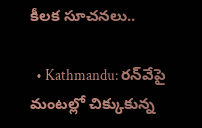కీలక సూచనలు..

  • Kathmandu: రన్‌వేపై మంటల్లో చిక్కుకున్న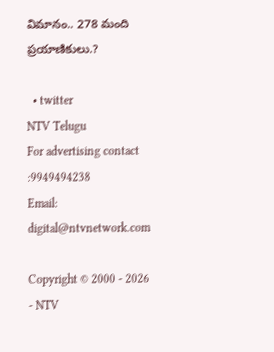విమానం.. 278 మంది ప్రయాణికులు.?

  • twitter
NTV Telugu
For advertising contact :9949494238
Email: digital@ntvnetwork.com

Copyright © 2000 - 2026 - NTV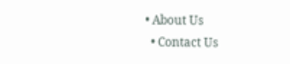• About Us
  • Contact Us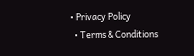• Privacy Policy
  • Terms & Conditions